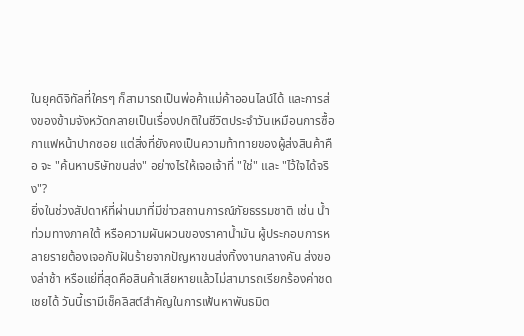ในยุคดิจิทัลที่ใครๆ ก็สามารถเป็นพ่อค้าแม่ค้าออนไลน์ได้ และการส่งของข้ามจังหวัดกลายเป็นเรื่องปกติในชีวิตประจำวันเหมือนการซื้อกาแฟหน้าปากซอย แต่สิ่งที่ยังคงเป็นความท้าทายของผู้ส่งสินค้าคือ จะ "ค้นหาบริษัทขนส่ง" อย่างไรให้เจอเจ้าที่ "ใช่" และ "ไว้ใจได้จริง"?
ยิ่งในช่วงสัปดาห์ที่ผ่านมาที่มีข่าวสถานการณ์ภัยธรรมชาติ เช่น น้ำท่วมทางภาคใต้ หรือความผันผวนของราคาน้ำมัน ผู้ประกอบการหลายรายต้องเจอกับฝันร้ายจากปัญหาขนส่งทิ้งงานกลางคัน ส่งของล่าช้า หรือแย่ที่สุดคือสินค้าเสียหายแล้วไม่สามารถเรียกร้องค่าชดเชยได้ วันนี้เรามีเช็คลิสต์สำคัญในการเฟ้นหาพันธมิต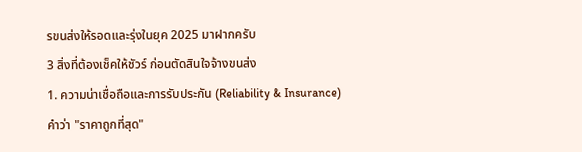รขนส่งให้รอดและรุ่งในยุค 2025 มาฝากครับ
3 สิ่งที่ต้องเช็คให้ชัวร์ ก่อนตัดสินใจจ้างขนส่ง
1. ความน่าเชื่อถือและการรับประกัน (Reliability & Insurance)
คำว่า "ราคาถูกที่สุด"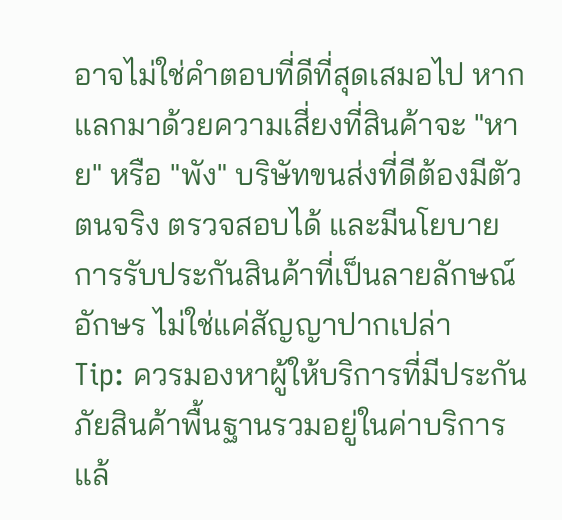อาจไม่ใช่คำตอบที่ดีที่สุดเสมอไป หากแลกมาด้วยความเสี่ยงที่สินค้าจะ "หาย" หรือ "พัง" บริษัทขนส่งที่ดีต้องมีตัวตนจริง ตรวจสอบได้ และมีนโยบายการรับประกันสินค้าที่เป็นลายลักษณ์อักษร ไม่ใช่แค่สัญญาปากเปล่า
Tip: ควรมองหาผู้ให้บริการที่มีประกันภัยสินค้าพื้นฐานรวมอยู่ในค่าบริการแล้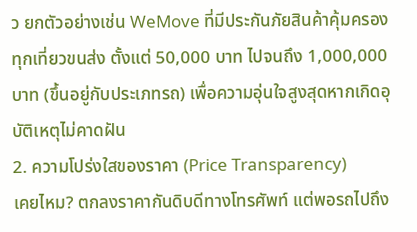ว ยกตัวอย่างเช่น WeMove ที่มีประกันภัยสินค้าคุ้มครองทุกเที่ยวขนส่ง ตั้งแต่ 50,000 บาท ไปจนถึง 1,000,000 บาท (ขึ้นอยู่กับประเภทรถ) เพื่อความอุ่นใจสูงสุดหากเกิดอุบัติเหตุไม่คาดฝัน
2. ความโปร่งใสของราคา (Price Transparency)
เคยไหม? ตกลงราคากันดิบดีทางโทรศัพท์ แต่พอรถไปถึง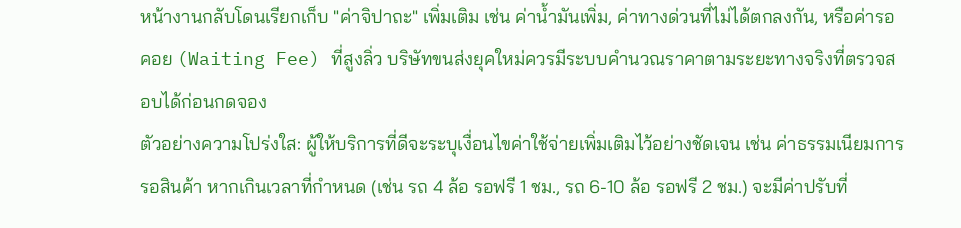หน้างานกลับโดนเรียกเก็บ "ค่าจิปาถะ" เพิ่มเติม เช่น ค่าน้ำมันเพิ่ม, ค่าทางด่วนที่ไม่ได้ตกลงกัน, หรือค่ารอคอย (Waiting Fee) ที่สูงลิ่ว บริษัทขนส่งยุคใหม่ควรมีระบบคำนวณราคาตามระยะทางจริงที่ตรวจสอบได้ก่อนกดจอง
ตัวอย่างความโปร่งใส: ผู้ให้บริการที่ดีจะระบุเงื่อนไขค่าใช้จ่ายเพิ่มเติมไว้อย่างชัดเจน เช่น ค่าธรรมเนียมการรอสินค้า หากเกินเวลาที่กำหนด (เช่น รถ 4 ล้อ รอฟรี 1 ชม., รถ 6-10 ล้อ รอฟรี 2 ชม.) จะมีค่าปรับที่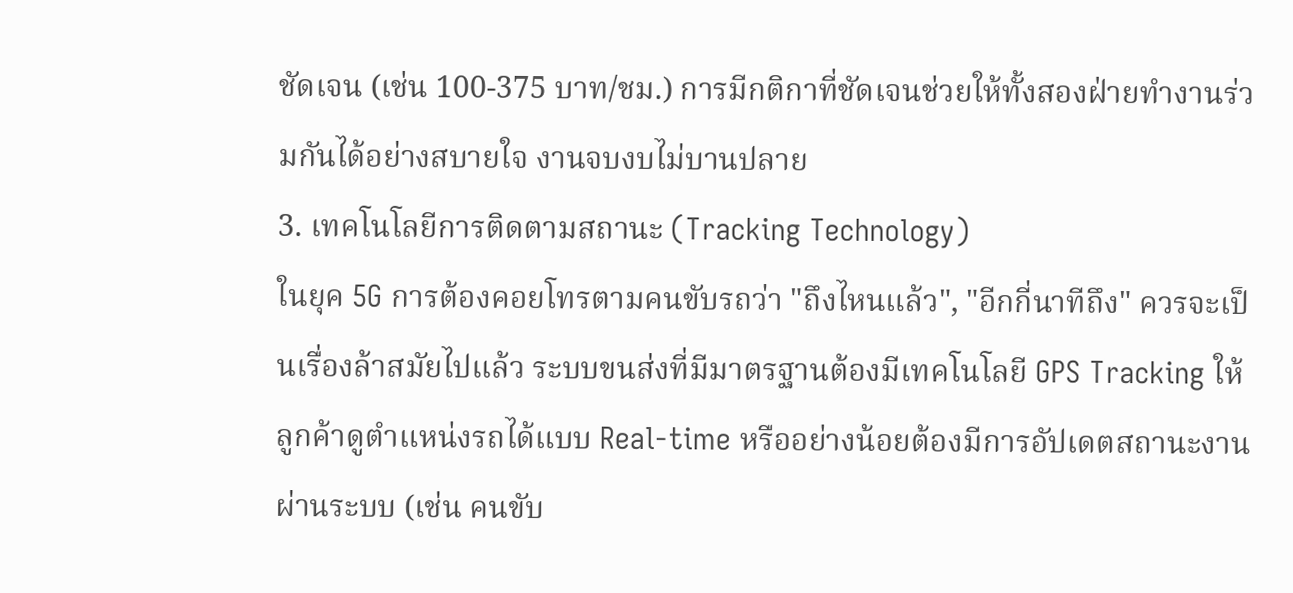ชัดเจน (เช่น 100-375 บาท/ชม.) การมีกติกาที่ชัดเจนช่วยให้ทั้งสองฝ่ายทำงานร่วมกันได้อย่างสบายใจ งานจบงบไม่บานปลาย
3. เทคโนโลยีการติดตามสถานะ (Tracking Technology)
ในยุค 5G การต้องคอยโทรตามคนขับรถว่า "ถึงไหนแล้ว", "อีกกี่นาทีถึง" ควรจะเป็นเรื่องล้าสมัยไปแล้ว ระบบขนส่งที่มีมาตรฐานต้องมีเทคโนโลยี GPS Tracking ให้ลูกค้าดูตำแหน่งรถได้แบบ Real-time หรืออย่างน้อยต้องมีการอัปเดตสถานะงานผ่านระบบ (เช่น คนขับ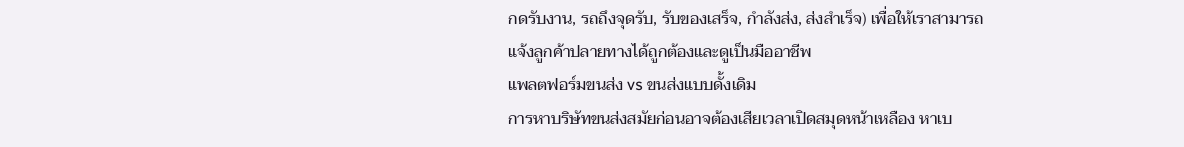กดรับงาน, รถถึงจุดรับ, รับของเสร็จ, กำลังส่ง, ส่งสำเร็จ) เพื่อให้เราสามารถแจ้งลูกค้าปลายทางได้ถูกต้องและดูเป็นมืออาชีพ
แพลตฟอร์มขนส่ง vs ขนส่งแบบดั้งเดิม
การหาบริษัทขนส่งสมัยก่อนอาจต้องเสียเวลาเปิดสมุดหน้าเหลือง หาเบ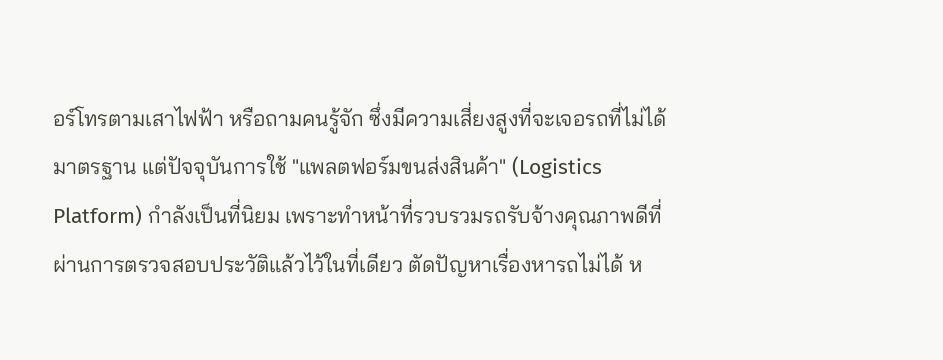อร์โทรตามเสาไฟฟ้า หรือถามคนรู้จัก ซึ่งมีความเสี่ยงสูงที่จะเจอรถที่ไม่ได้มาตรฐาน แต่ปัจจุบันการใช้ "แพลตฟอร์มขนส่งสินค้า" (Logistics Platform) กำลังเป็นที่นิยม เพราะทำหน้าที่รวบรวมรถรับจ้างคุณภาพดีที่ผ่านการตรวจสอบประวัติแล้วไว้ในที่เดียว ตัดปัญหาเรื่องหารถไม่ได้ ห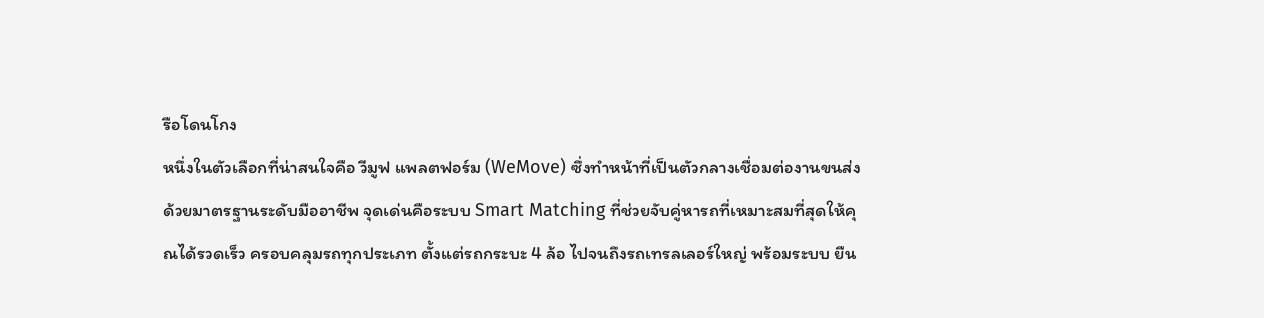รือโดนโกง
หนึ่งในตัวเลือกที่น่าสนใจคือ วีมูฟ แพลตฟอร์ม (WeMove) ซึ่งทำหน้าที่เป็นตัวกลางเชื่อมต่องานขนส่งด้วยมาตรฐานระดับมืออาชีพ จุดเด่นคือระบบ Smart Matching ที่ช่วยจับคู่หารถที่เหมาะสมที่สุดให้คุณได้รวดเร็ว ครอบคลุมรถทุกประเภท ตั้งแต่รถกระบะ 4 ล้อ ไปจนถึงรถเทรลเลอร์ใหญ่ พร้อมระบบ ยืน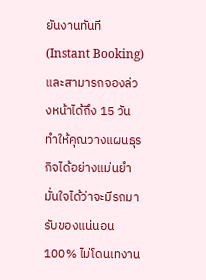ยันงานทันที (Instant Booking) และสามารถจองล่วงหน้าได้ถึง 15 วัน ทำให้คุณวางแผนธุรกิจได้อย่างแม่นยำ มั่นใจได้ว่าจะมีรถมารับของแน่นอน 100% ไม่โดนเทงาน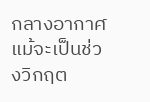กลางอากาศ แม้จะเป็นช่วงวิกฤต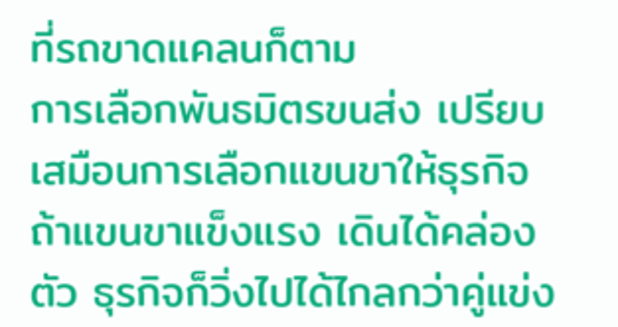ที่รถขาดแคลนก็ตาม
การเลือกพันธมิตรขนส่ง เปรียบเสมือนการเลือกแขนขาให้ธุรกิจ ถ้าแขนขาแข็งแรง เดินได้คล่องตัว ธุรกิจก็วิ่งไปได้ไกลกว่าคู่แข่ง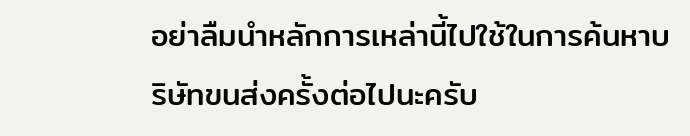อย่าลืมนำหลักการเหล่านี้ไปใช้ในการค้นหาบริษัทขนส่งครั้งต่อไปนะครับ